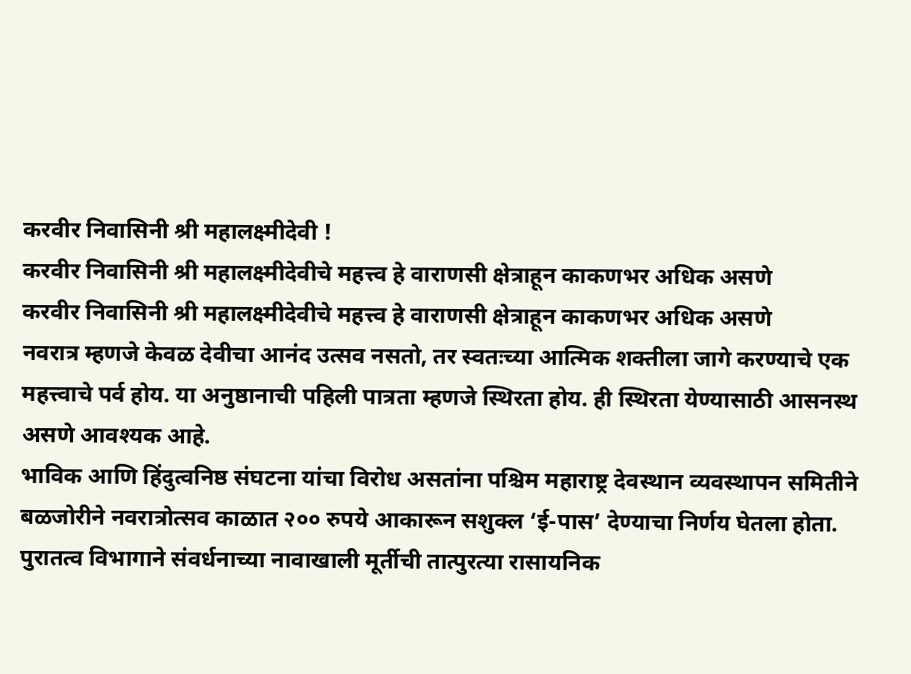करवीर निवासिनी श्री महालक्ष्मीदेवी !
करवीर निवासिनी श्री महालक्ष्मीदेवीचे महत्त्व हे वाराणसी क्षेत्राहून काकणभर अधिक असणे
करवीर निवासिनी श्री महालक्ष्मीदेवीचे महत्त्व हे वाराणसी क्षेत्राहून काकणभर अधिक असणे
नवरात्र म्हणजे केवळ देवीचा आनंद उत्सव नसतो, तर स्वतःच्या आत्मिक शक्तीला जागे करण्याचे एक महत्त्वाचे पर्व होय. या अनुष्ठानाची पहिली पात्रता म्हणजे स्थिरता होय. ही स्थिरता येण्यासाठी आसनस्थ असणे आवश्यक आहे.
भाविक आणि हिंदुत्वनिष्ठ संघटना यांचा विरोध असतांना पश्चिम महाराष्ट्र देवस्थान व्यवस्थापन समितीने बळजोरीने नवरात्रोत्सव काळात २०० रुपये आकारून सशुक्ल ‘ई-पास’ देण्याचा निर्णय घेतला होता.
पुरातत्व विभागाने संवर्धनाच्या नावाखाली मूर्तीची तात्पुरत्या रासायनिक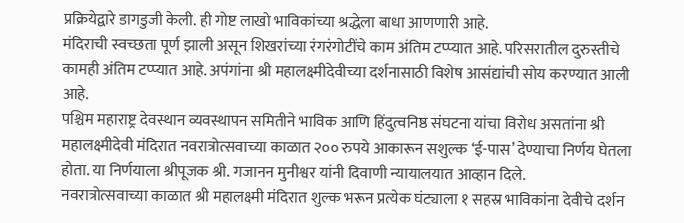प्रक्रियेद्वारे डागडुजी केली. ही गोष्ट लाखो भाविकांच्या श्रद्धेला बाधा आणणारी आहे.
मंदिराची स्वच्छता पूर्ण झाली असून शिखरांच्या रंगरंगोटींचे काम अंतिम टप्प्यात आहे. परिसरातील दुरुस्तीचे कामही अंतिम टप्प्यात आहे. अपंगांना श्री महालक्ष्मीदेवीच्या दर्शनासाठी विशेष आसंद्यांची सोय करण्यात आली आहे.
पश्चिम महाराष्ट्र देवस्थान व्यवस्थापन समितीने भाविक आणि हिंदुत्वनिष्ठ संघटना यांचा विरोध असतांना श्री महालक्ष्मीदेवी मंदिरात नवरात्रोत्सवाच्या काळात २०० रुपये आकारून सशुल्क ‘ई-पास’ देण्याचा निर्णय घेतला होता. या निर्णयाला श्रीपूजक श्री. गजानन मुनीश्वर यांनी दिवाणी न्यायालयात आव्हान दिले.
नवरात्रोत्सवाच्या काळात श्री महालक्ष्मी मंदिरात शुल्क भरून प्रत्येक घंट्याला १ सहस्र भाविकांना देवीचे दर्शन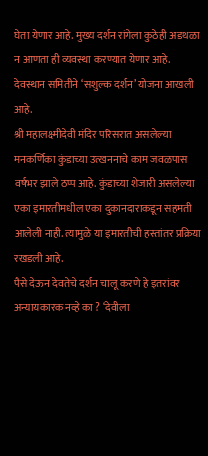घेता येणार आहे. मुख्य दर्शन रांगेला कुठेही अडथळा न आणता ही व्यवस्था करण्यात येणार आहे. देवस्थान समितीने ‘सशुल्क दर्शन’ योजना आखली आहे.
श्री महालक्ष्मीदेवी मंदिर परिसरात असलेल्या मनकर्णिका कुंडाच्या उत्खननाचे काम जवळपास वर्षभर झाले ठप्प आहे. कुंडाच्या शेजारी असलेल्या एका इमारतीमधील एका दुकानदाराकडून सहमती आलेली नाही. त्यामुळे या इमारतीची हस्तांतर प्रक्रिया रखडली आहे.
पैसे देऊन देवतेचे दर्शन चालू करणे हे इतरांवर अन्यायकारक नव्हे का ? ‘देवीला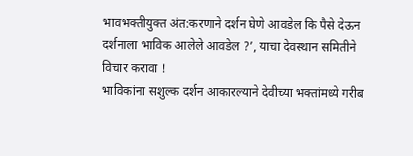भावभक्तीयुक्त अंत:करणाने दर्शन घेणे आवडेल कि पैसे देऊन दर्शनाला भाविक आलेले आवडेल ?’, याचा देवस्थान समितीने विचार करावा !
भाविकांना सशुल्क दर्शन आकारल्याने देवीच्या भक्तांमध्ये गरीब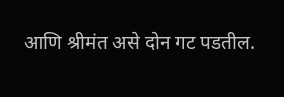आणि श्रीमंत असे दोन गट पडतील.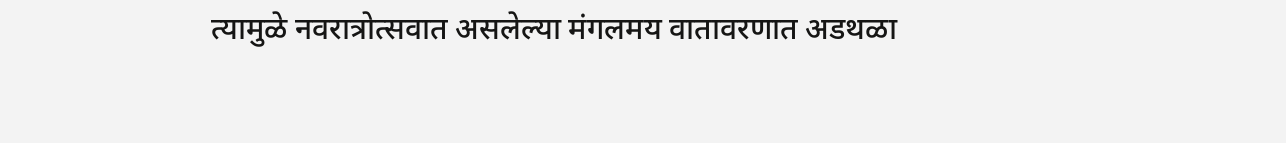त्यामुळे नवरात्रोत्सवात असलेल्या मंगलमय वातावरणात अडथळा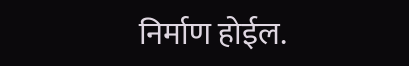निर्माण होईल.